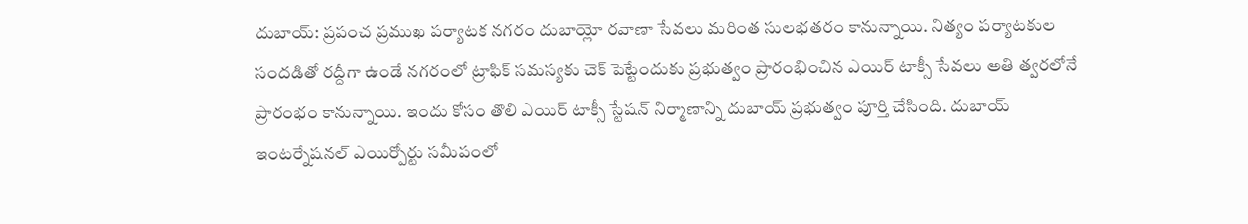దుబాయ్: ప్రపంచ ప్రముఖ పర్యాటక నగరం దుబాయ్లో రవాణా సేవలు మరింత సులభతరం కానున్నాయి. నిత్యం పర్యాటకుల సందడితో రద్దీగా ఉండే నగరంలో ట్రాఫిక్ సమస్యకు చెక్ పెట్టేందుకు ప్రభుత్వం ప్రారంభించిన ఎయిర్ టాక్సీ సేవలు అతి త్వరలోనే ప్రారంభం కానున్నాయి. ఇందు కోసం తొలి ఎయిర్ టాక్సీ స్టేషన్ నిర్మాణాన్ని దుబాయ్ ప్రభుత్వం పూర్తి చేసింది. దుబాయ్ ఇంటర్నేషనల్ ఎయిర్పోర్టు సమీపంలో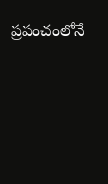ప్రపంచంలోనే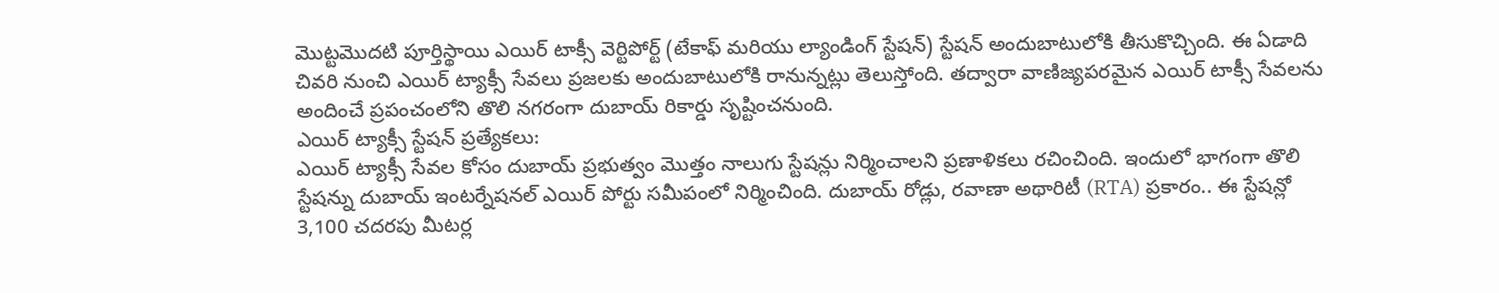మొట్టమొదటి పూర్తిస్థాయి ఎయిర్ టాక్సీ వెర్టిపోర్ట్ (టేకాఫ్ మరియు ల్యాండింగ్ స్టేషన్) స్టేషన్ అందుబాటులోకి తీసుకొచ్చింది. ఈ ఏడాది చివరి నుంచి ఎయిర్ ట్యాక్సీ సేవలు ప్రజలకు అందుబాటులోకి రానున్నట్లు తెలుస్తోంది. తద్వారా వాణిజ్యపరమైన ఎయిర్ టాక్సీ సేవలను అందించే ప్రపంచంలోని తొలి నగరంగా దుబాయ్ రికార్డు సృష్టించనుంది.
ఎయిర్ ట్యాక్సీ స్టేషన్ ప్రత్యేకలు:
ఎయిర్ ట్యాక్సీ సేవల కోసం దుబాయ్ ప్రభుత్వం మొత్తం నాలుగు స్టేషన్లు నిర్మించాలని ప్రణాళికలు రచించింది. ఇందులో భాగంగా తొలి స్టేషన్ను దుబాయ్ ఇంటర్నేషనల్ ఎయిర్ పోర్టు సమీపంలో నిర్మించింది. దుబాయ్ రోడ్లు, రవాణా అథారిటీ (RTA) ప్రకారం.. ఈ స్టేషన్లో 3,100 చదరపు మీటర్ల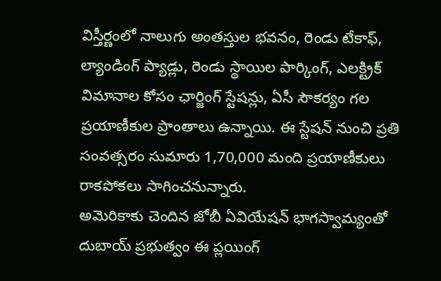విస్తీర్ణంలో నాలుగు అంతస్తుల భవనం, రెండు టేకాఫ్, ల్యాండింగ్ ప్యాడ్లు, రెండు స్థాయిల పార్కింగ్, ఎలక్ట్రిక్ విమానాల కోసం ఛార్జింగ్ స్టేషన్లు, ఏసీ సౌకర్యం గల ప్రయాణీకుల ప్రాంతాలు ఉన్నాయి. ఈ స్టేషన్ నుంచి ప్రతి సంవత్సరం సుమారు 1,70,000 మంది ప్రయాణీకులు రాకపోకలు సాగించనున్నారు.
అమెరికాకు చెందిన జోబీ ఏవియేషన్ భాగస్వామ్యంతో దుబాయ్ ప్రభుత్వం ఈ ప్లయింగ్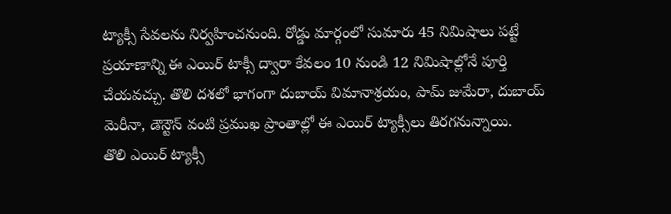ట్యాక్సీ సేవలను నిర్వహించనుంది. రోడ్డు మార్గంలో సుమారు 45 నిమిషాలు పట్టే ప్రయాణాన్ని ఈ ఎయిర్ టాక్సీ ద్వారా కేవలం 10 నుండి 12 నిమిషాల్లోనే పూర్తి చేయవచ్చు. తొలి దశలో భాగంగా దుబాయ్ విమానాశ్రయం, పామ్ జుమేరా, దుబాయ్ మెరీనా, డౌన్టౌన్ వంటి ప్రముఖ ప్రాంతాల్లో ఈ ఎయిర్ ట్యాక్సీలు తిరగనున్నాయి.
తొలి ఎయిర్ ట్యాక్సీ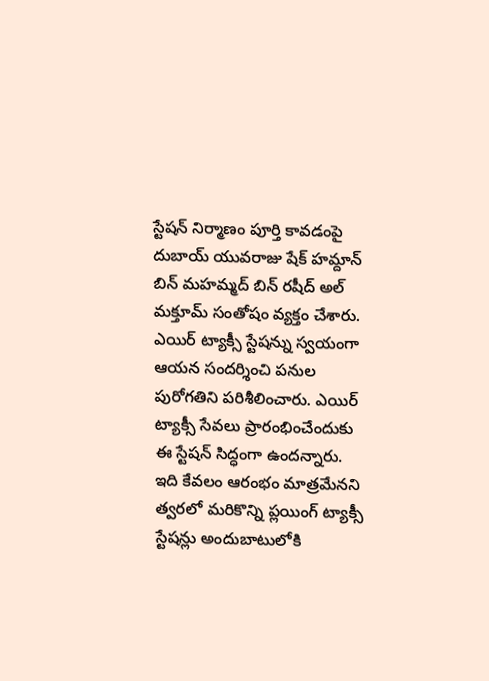స్టేషన్ నిర్మాణం పూర్తి కావడంపై దుబాయ్ యువరాజు షేక్ హమ్దాన్ బిన్ మహమ్మద్ బిన్ రషీద్ అల్ మక్తూమ్ సంతోషం వ్యక్తం చేశారు. ఎయిర్ ట్యాక్సీ స్టేషన్ను స్వయంగా ఆయన సందర్శించి పనుల పురోగతిని పరిశీలించారు. ఎయిర్ ట్యాక్సీ సేవలు ప్రారంభించేందుకు ఈ స్టేషన్ సిద్ధంగా ఉందన్నారు. ఇది కేవలం ఆరంభం మాత్రమేనని త్వరలో మరికొన్ని ప్లయింగ్ ట్యాక్సీ స్టేషన్లు అందుబాటులోకి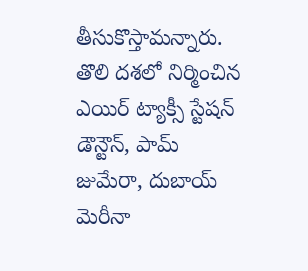తీసుకొస్తామన్నారు. తొలి దశలో నిర్మించిన ఎయిర్ ట్యాక్సీ స్టేషన్ డౌన్టౌన్, పామ్ జుమేరా, దుబాయ్ మెరీనా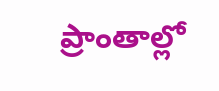ప్రాంతాల్లో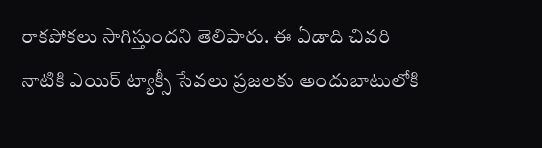రాకపోకలు సాగిస్తుందని తెలిపారు. ఈ ఏడాది చివరి నాటికి ఎయిర్ ట్యాక్సీ సేవలు ప్రజలకు అందుబాటులోకి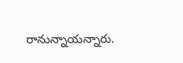రానున్నాయన్నారు.